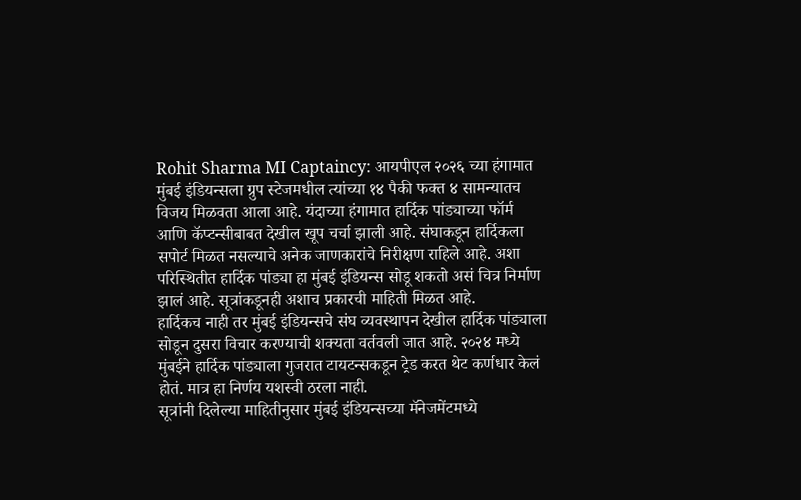Rohit Sharma MI Captaincy: आयपीएल २०२६ च्या हंगामात मुंबई इंडियन्सला ग्रुप स्टेजमधील त्यांच्या १४ पैकी फक्त ४ सामन्यातच विजय मिळवता आला आहे. यंदाच्या हंगामात हार्दिक पांड्याच्या फॉर्म आणि कॅप्टन्सीबाबत देखील खूप चर्चा झाली आहे. संघाकडून हार्दिकला सपोर्ट मिळत नसल्याचे अनेक जाणकारांचे निरीक्षण राहिले आहे. अशा परिस्थितीत हार्दिक पांड्या हा मुंबई इंडियन्स सोडू शकतो असं चित्र निर्माण झालं आहे. सूत्रांकडूनही अशाच प्रकारची माहिती मिळत आहे.
हार्दिकच नाही तर मुंबई इंडियन्सचे संघ व्यवस्थापन देखील हार्दिक पांड्याला सोडून दुसरा विचार करण्याची शक्यता वर्तवली जात आहे. २०२४ मध्ये मुंबईने हार्दिक पांड्याला गुजरात टायटन्सकडून ट्रेड करत थेट कर्णधार केलं होतं. मात्र हा निर्णय यशस्वी ठरला नाही.
सूत्रांनी दिलेल्या माहितीनुसार मुंबई इंडियन्सच्या मॅनेजमेंटमध्ये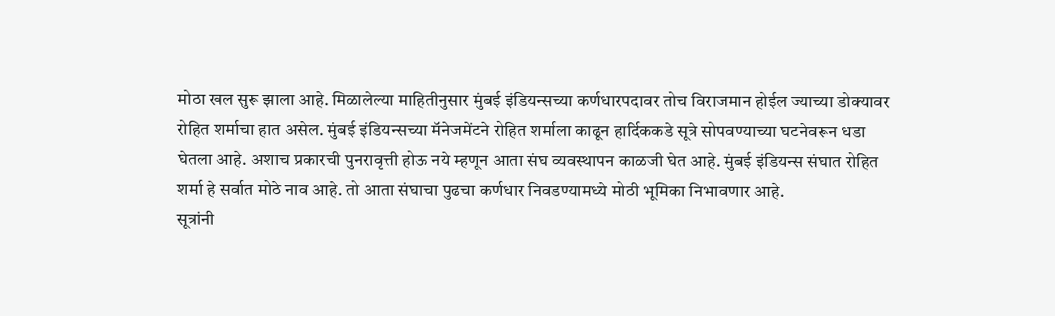मोठा खल सुरू झाला आहे. मिळालेल्या माहितीनुसार मुंबई इंडियन्सच्या कर्णधारपदावर तोच विराजमान होईल ज्याच्या डोक्यावर रोहित शर्माचा हात असेल. मुंबई इंडियन्सच्या मॅनेजमेंटने रोहित शर्माला काढून हार्दिककडे सूत्रे सोपवण्याच्या घटनेवरून धडा घेतला आहे. अशाच प्रकारची पुनरावृत्ती होऊ नये म्हणून आता संघ व्यवस्थापन काळजी घेत आहे. मुंबई इंडियन्स संघात रोहित शर्मा हे सर्वात मोठे नाव आहे. तो आता संघाचा पुढचा कर्णधार निवडण्यामध्ये मोठी भूमिका निभावणार आहे.
सूत्रांनी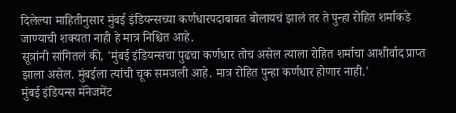दिलेल्या माहितीनुसार मुंबई इंडियन्सच्या कर्णधारपदाबाबत बोलायचं झालं तर ते पुन्हा रोहित शर्माकडे जाण्याची शक्यता नाही हे मात्र निश्चित आहे.
सूत्रांनी सांगितलं की, 'मुंबई इंडियन्सचा पुढचा कर्णधार तोच असेल त्याला रोहित शर्माचा आशीर्वाद प्राप्त झाला असेल. मुंबईला त्यांची चूक समजली आहे. मात्र रोहित पुन्हा कर्णधार होणार नाही.'
मुंबई इंडियन्स मॅनेजमेंट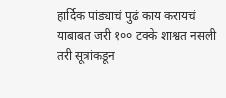हार्दिक पांड्याचं पुढं काय करायचं याबाबत जरी १०० टक्के शाश्वत नसली तरी सूत्रांकडून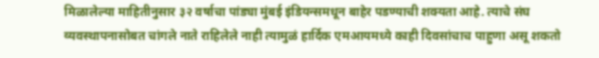मिळालेल्या माहितीनुसार ३२ वर्षाचा पांड्या मुंबई इंडियन्समधून बाहेर पडण्याची शक्यता आहे. त्याचे संघ व्यवस्थापनासोबत चांगले नाते राहिलेले नाही त्यामुळं हार्दिक एमआयमध्ये काही दिवसांचाच पाहुणा असू शकतो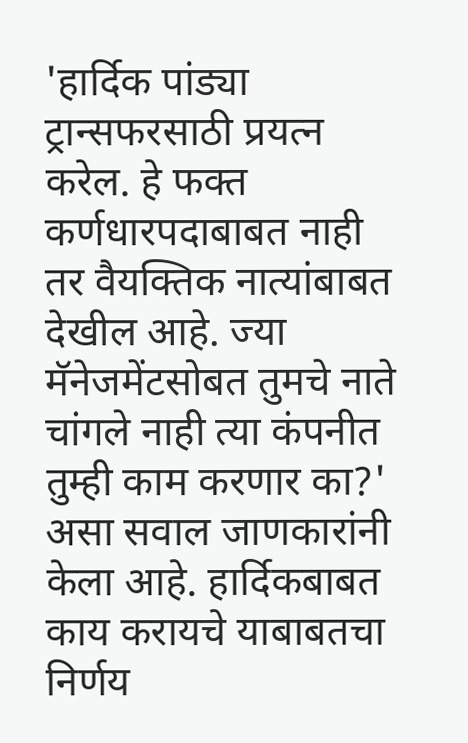'हार्दिक पांड्या ट्रान्सफरसाठी प्रयत्न करेल. हे फक्त कर्णधारपदाबाबत नाही तर वैयक्तिक नात्यांबाबत देखील आहे. ज्या मॅनेजमेंटसोबत तुमचे नाते चांगले नाही त्या कंपनीत तुम्ही काम करणार का?' असा सवाल जाणकारांनी केला आहे. हार्दिकबाबत काय करायचे याबाबतचा निर्णय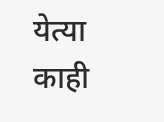येत्या काही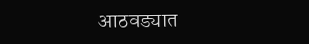आठवड्यात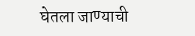घेतला जाण्याची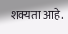शक्यता आहे.